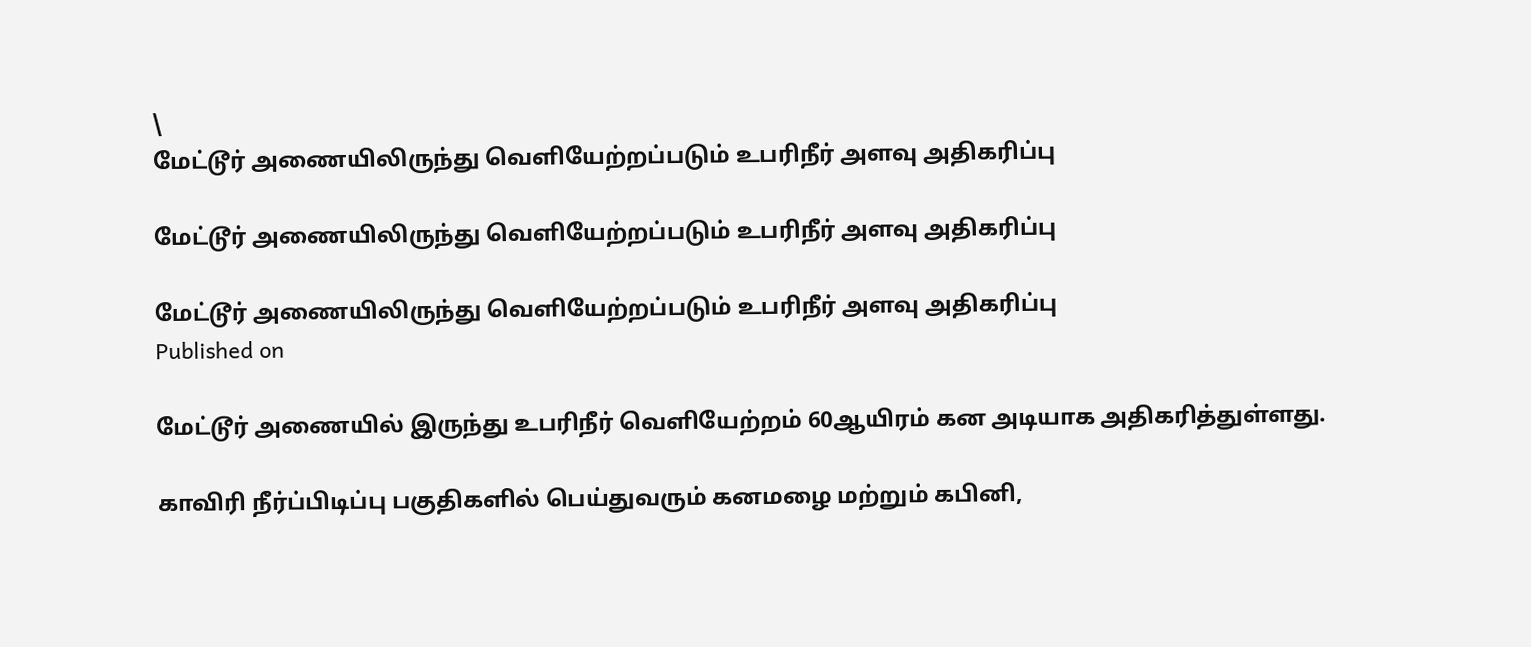\
மேட்டூர் அணையிலிருந்து வெளியேற்றப்படும் உபரிநீர் அளவு அதிகரிப்பு

மேட்டூர் அணையிலிருந்து வெளியேற்றப்படும் உபரிநீர் அளவு அதிகரிப்பு

மேட்டூர் அணையிலிருந்து வெளியேற்றப்படும் உபரிநீர் அளவு அதிகரிப்பு
Published on

மேட்டூர் அணையில் இருந்து உபரிநீர் வெளியேற்றம் 60ஆயிரம் கன அடியாக அதிகரித்துள்ளது.

காவிரி நீர்ப்பிடிப்பு பகுதிகளில் பெய்துவரும் கனமழை மற்றும் கபினி,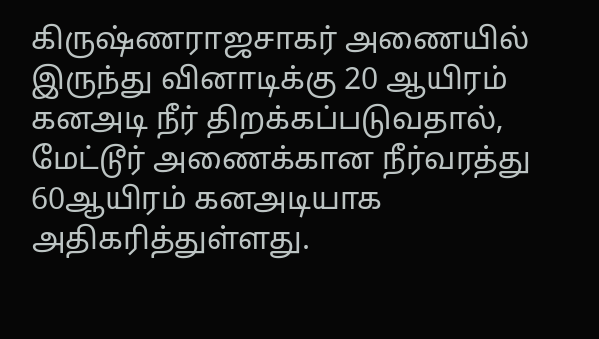கிருஷ்ணராஜசாகர் அணையில் இருந்து வினாடிக்கு 20 ஆயிரம் கனஅடி நீர் திறக்கப்படுவதால், மேட்டூர் அணைக்கான நீர்வரத்து 60ஆயிரம் கனஅடியாக அதிகரித்துள்ளது.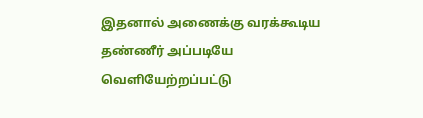இதனால் அணைக்கு வரக்கூடிய தண்ணீர் அப்படியே வெளியேற்றப்பட்டு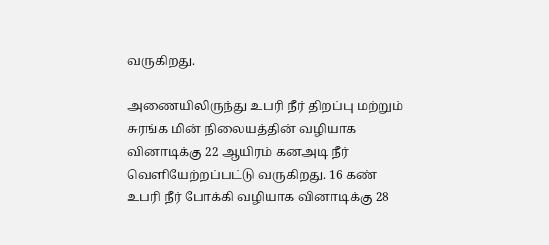வருகிறது.

அணையிலிருந்து உபரி நீர் திறப்பு மற்றும் சுரங்க மின் நிலையத்தின் வழியாக வினாடிக்கு 22 ஆயிரம் கனஅடி நீர் வெளியேற்றப்பட்டு வருகிறது. 16 கண் உபரி நீர் போக்கி வழியாக வினாடிக்கு 28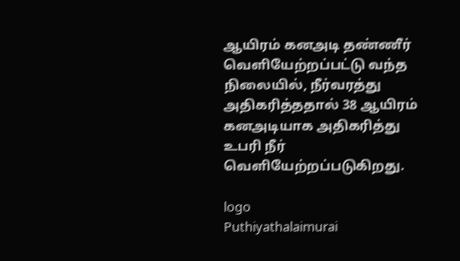ஆயிரம் கனஅடி தண்ணீர் வெளியேற்றப்பட்டு வந்த நிலையில், நீர்வரத்து அதிகரித்ததால் 38 ஆயிரம் கனஅடியாக அதிகரித்து உபரி நீர் வெளியேற்றப்படுகிறது.

logo
Puthiyathalaimurai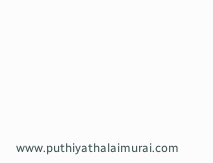www.puthiyathalaimurai.com